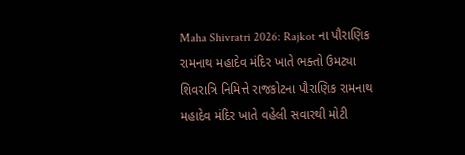Maha Shivratri 2026: Rajkot ના પૌરાણિક રામનાથ મહાદેવ મંદિર ખાતે ભક્તો ઉમટ્યા
શિવરાત્રિ નિમિત્તે રાજકોટના પૌરાણિક રામનાથ મહાદેવ મંદિર ખાતે વહેલી સવારથી મોટી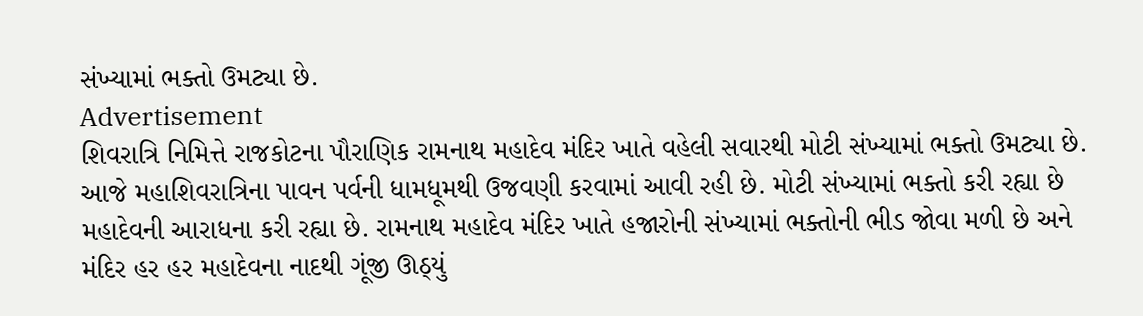સંખ્યામાં ભક્તો ઉમટ્યા છે.
Advertisement
શિવરાત્રિ નિમિત્તે રાજકોટના પૌરાણિક રામનાથ મહાદેવ મંદિર ખાતે વહેલી સવારથી મોટી સંખ્યામાં ભક્તો ઉમટ્યા છે. આજે મહાશિવરાત્રિના પાવન પર્વની ધામધૂમથી ઉજવણી કરવામાં આવી રહી છે. મોટી સંખ્યામાં ભક્તો કરી રહ્યા છે મહાદેવની આરાધના કરી રહ્યા છે. રામનાથ મહાદેવ મંદિર ખાતે હજારોની સંખ્યામાં ભક્તોની ભીડ જોવા મળી છે અને મંદિર હર હર મહાદેવના નાદથી ગૂંજી ઊઠ્યું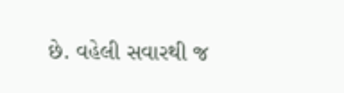છે. વહેલી સવારથી જ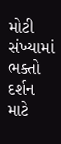મોટી સંખ્યામાં ભક્તો દર્શન માટે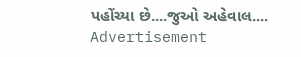પહોંચ્યા છે....જુઓ અહેવાલ....
Advertisement